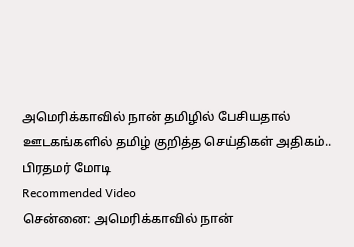அமெரிக்காவில் நான் தமிழில் பேசியதால் ஊடகங்களில் தமிழ் குறித்த செய்திகள் அதிகம்.. பிரதமர் மோடி
Recommended Video
சென்னை: அமெரிக்காவில் நான்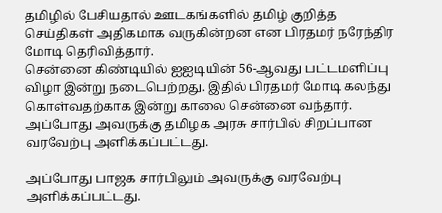தமிழில் பேசியதால் ஊடகங்களில் தமிழ் குறித்த செய்திகள் அதிகமாக வருகின்றன என பிரதமர் நரேந்திர மோடி தெரிவித்தார்.
சென்னை கிண்டியில் ஐஐடியின் 56-ஆவது பட்டமளிப்பு விழா இன்று நடைபெற்றது. இதில் பிரதமர் மோடி கலந்து கொள்வதற்காக இன்று காலை சென்னை வந்தார். அப்போது அவருக்கு தமிழக அரசு சார்பில் சிறப்பான வரவேற்பு அளிக்கப்பட்டது.

அப்போது பாஜக சார்பிலும் அவருக்கு வரவேற்பு அளிக்கப்பட்டது.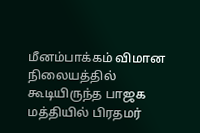மீனம்பாக்கம் விமான நிலையத்தில் கூடியிருந்த பாஜக மத்தியில் பிரதமர்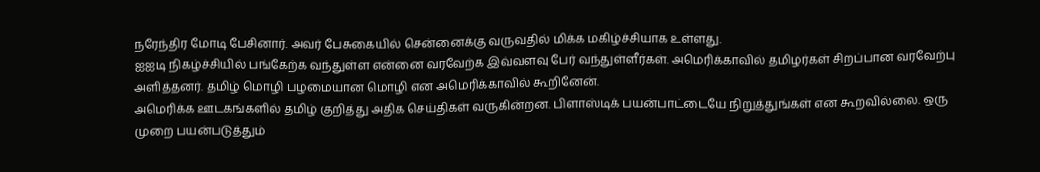நரேந்திர மோடி பேசினார். அவர் பேசுகையில் சென்னைக்கு வருவதில் மிக்க மகிழ்ச்சியாக உள்ளது.
ஐஐடி நிகழ்ச்சியில் பங்கேற்க வந்துள்ள என்னை வரவேற்க இவ்வளவு பேர் வந்துள்ளீர்கள். அமெரிக்காவில் தமிழர்கள் சிறப்பான வரவேற்பு அளித்தனர். தமிழ் மொழி பழமையான மொழி என அமெரிக்காவில் கூறினேன்.
அமெரிக்க ஊடகங்களில் தமிழ் குறித்து அதிக செய்திகள் வருகின்றன. பிளாஸ்டிக் பயன்பாட்டையே நிறுத்துங்கள் என கூறவில்லை. ஒரு முறை பயன்படுத்தும்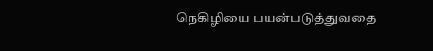நெகிழியை பயன்படுத்துவதை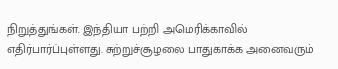நிறுத்துங்கள். இந்தியா பற்றி அமெரிக்காவில் எதிர்பார்ப்புள்ளது. சுற்றுச்சூழலை பாதுகாக்க அனைவரும்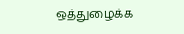ஒத்துழைக்க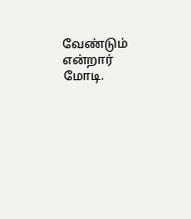வேண்டும் என்றார் மோடி.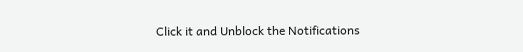Click it and Unblock the Notifications